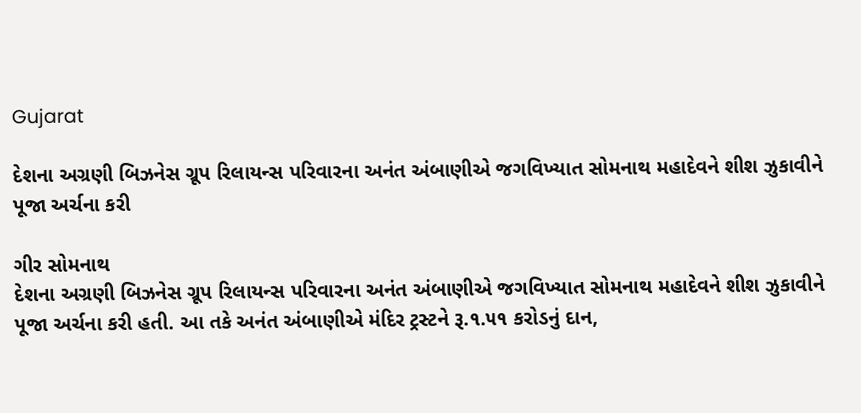Gujarat

દેશના અગ્રણી બિઝનેસ ગ્રૂપ રિલાયન્સ પરિવારના અનંત અંબાણીએ જગવિખ્યાત સોમનાથ મહાદેવને શીશ ઝુકાવીને પૂજા અર્ચના કરી

ગીર સોમનાથ
દેશના અગ્રણી બિઝનેસ ગ્રૂપ રિલાયન્સ પરિવારના અનંત અંબાણીએ જગવિખ્યાત સોમનાથ મહાદેવને શીશ ઝુકાવીને પૂજા અર્ચના કરી હતી. આ તકે અનંત અંબાણીએ મંદિર ટ્રસ્ટને રૂ.૧.૫૧ કરોડનું દાન,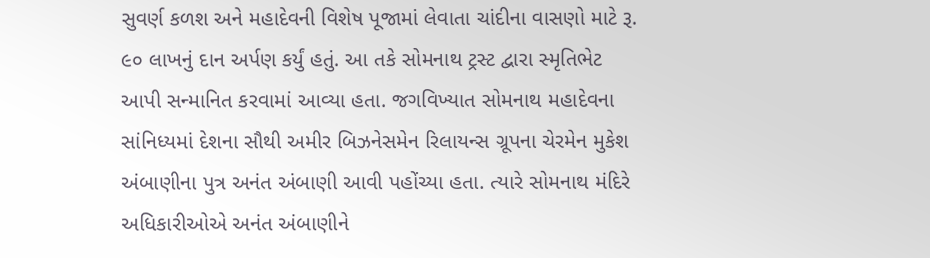સુવર્ણ કળશ અને મહાદેવની વિશેષ પૂજામાં લેવાતા ચાંદીના વાસણો માટે રૂ. ૯૦ લાખનું દાન અર્પણ કર્યું હતું. આ તકે સોમનાથ ટ્રસ્ટ દ્વારા સ્મૃતિભેટ આપી સન્માનિત કરવામાં આવ્યા હતા. જગવિખ્યાત સોમનાથ મહાદેવના સાંનિધ્યમાં દેશના સૌથી અમીર બિઝનેસમેન રિલાયન્સ ગ્રૂપના ચેરમેન મુકેશ અંબાણીના પુત્ર અનંત અંબાણી આવી પહોંચ્યા હતા. ત્યારે સોમનાથ મંદિરે અધિકારીઓએ અનંત અંબાણીને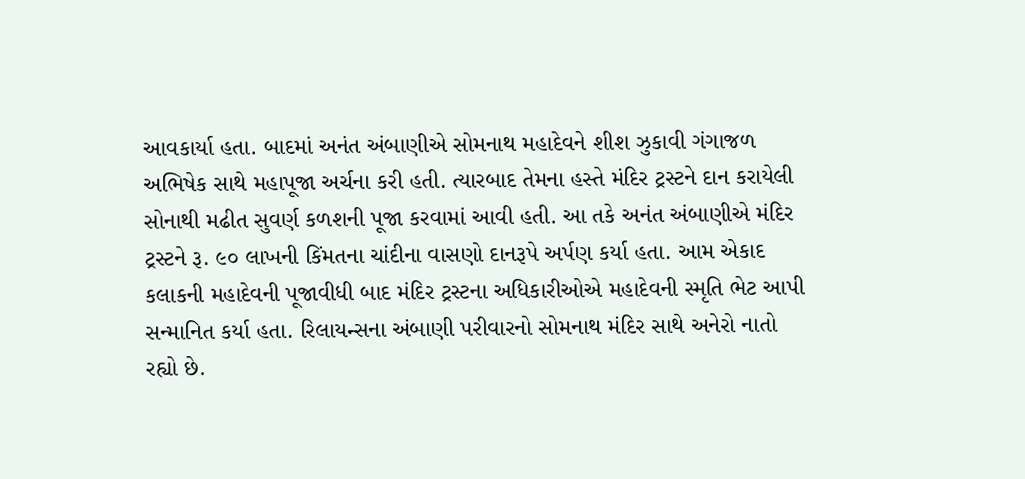આવકાર્યા હતા. બાદમાં અનંત અંબાણીએ સોમનાથ મહાદેવને શીશ ઝુકાવી ગંગાજળ અભિષેક સાથે મહાપૂજા અર્ચના કરી હતી. ત્યારબાદ તેમના હસ્તે મંદિર ટ્રસ્ટને દાન કરાયેલી સોનાથી મઢીત સુવર્ણ કળશની પૂજા કરવામાં આવી હતી. આ તકે અનંત અંબાણીએ મંદિર ટ્રસ્ટને રૂ. ૯૦ લાખની કિંમતના ચાંદીના વાસણો દાનરૂપે અર્પણ કર્યા હતા. આમ એકાદ કલાકની મહાદેવની પૂજાવીધી બાદ મંદિર ટ્રસ્ટના અધિકારીઓએ મહાદેવની સ્મૃતિ ભેટ આપી સન્માનિત કર્યા હતા. રિલાયન્સના અંબાણી પરીવારનો સોમનાથ મંદિર સાથે અનેરો નાતો રહ્યો છે.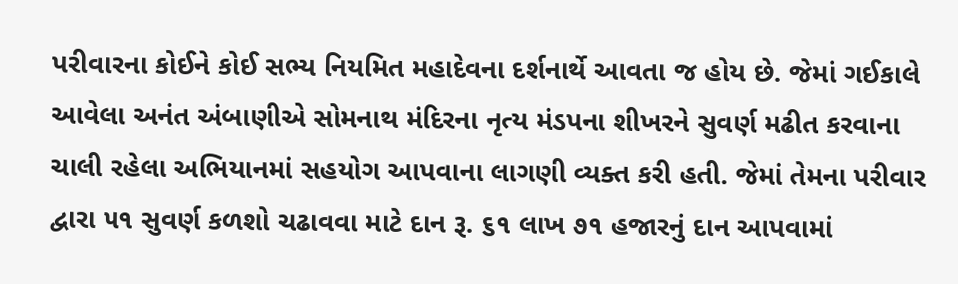પરીવારના કોઈને કોઈ સભ્ય નિયમિત મહાદેવના દર્શનાર્થે આવતા જ હોય છે. જેમાં ગઈકાલે આવેલા અનંત અંબાણીએ સોમનાથ મંદિરના નૃત્ય મંડપના શીખરને સુવર્ણ મઢીત કરવાના ચાલી રહેલા અભિયાનમાં સહયોગ આપવાના લાગણી વ્યક્ત કરી હતી. જેમાં તેમના પરીવાર દ્વારા ૫૧ સુવર્ણ કળશો ચઢાવવા માટે દાન રૂ. ૬૧ લાખ ૭૧ હજારનું દાન આપવામાં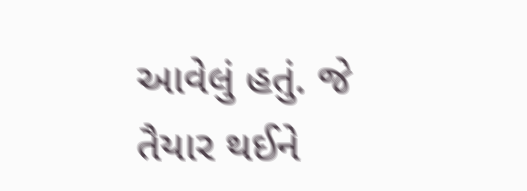આવેલું હતું. જે તૈયાર થઈને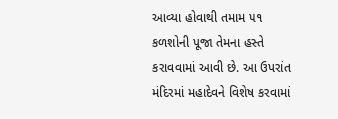આવ્યા હોવાથી તમામ ૫૧ કળશોની પૂજા તેમના હસ્તે કરાવવામાં આવી છે. આ ઉપરાંત મંદિરમાં મહાદેવને વિશેષ કરવામાં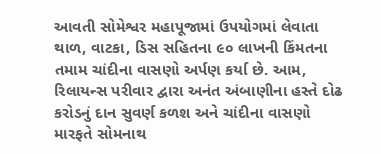આવતી સોમેશ્વર મહાપૂજામાં ઉપયોગમાં લેવાતા થાળ, વાટકા, ડિસ સહિતના ૯૦ લાખની કિંમતના તમામ ચાંદીના વાસણો અર્પણ કર્યા છે. આમ, રિલાયન્સ પરીવાર દ્વારા અનંત અંબાણીના હસ્તે દોઢ કરોડનું દાન સુવર્ણ કળશ અને ચાંદીના વાસણો મારફતે સોમનાથ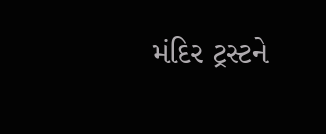મંદિર ટ્રસ્ટને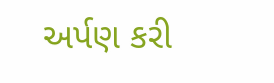અર્પણ કરી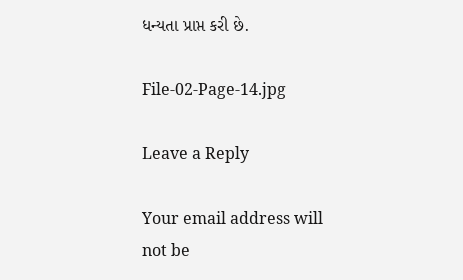ધન્યતા પ્રાપ્ત કરી છે.

File-02-Page-14.jpg

Leave a Reply

Your email address will not be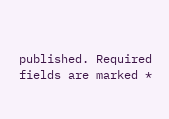published. Required fields are marked *